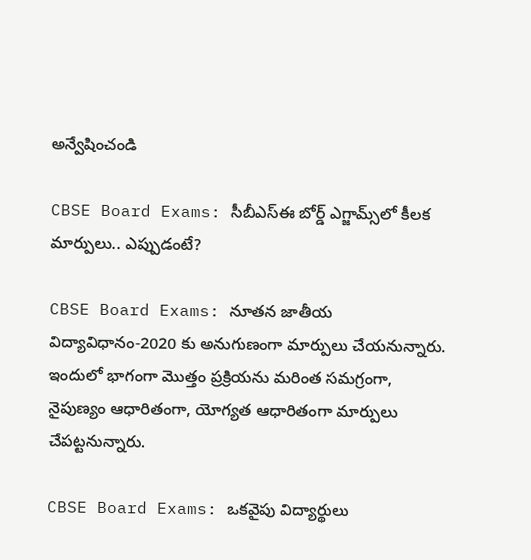అన్వేషించండి

CBSE Board Exams: సీబీఎస్ఈ బోర్డ్ ఎగ్జామ్స్‌లో కీలక మార్పులు.. ఎప్పుడంటే?

CBSE Board Exams: నూతన జాతీయ విద్యావిధానం-2020 కు అనుగుణంగా మార్పులు చేయనున్నారు. ఇందులో భాగంగా మొత్తం ప్రక్రియను మరింత సమగ్రంగా, నైపుణ్యం ఆధారితంగా, యోగ్యత ఆధారితంగా మార్పులు చేపట్టనున్నారు.

CBSE Board Exams: ఒకవైపు విద్యార్థులు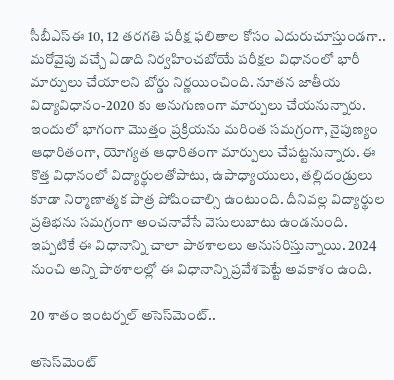సీబీఎస్‌ఈ 10, 12 తరగతి పరీక్ష ఫలితాల కోసం ఎదురుచూస్తుండగా.. మరోవైపు వచ్చే ఏడాది నిర్వహించబోయే పరీక్షల విధానంలో భారీ మార్పులు చేయాలని బోర్డు నిర్ణయించింది. నూతన జాతీయ విద్యావిధానం-2020 కు అనుగుణంగా మార్పులు చేయనున్నారు. ఇందులో భాగంగా మొత్తం ప్రక్రియను మరింత సమగ్రంగా, నైపుణ్యం ఆధారితంగా, యోగ్యత ఆధారితంగా మార్పులు చేపట్టనున్నారు. ఈ కొత్త విధానంలో విద్యార్థులతోపాటు, ఉపాధ్యాయులు, తల్లిదండ్రులు కూడా నిర్మాణాత్మక పాత్ర పోషించాల్సి ఉంటుంది. దీనివల్ల విద్యార్థుల ప్రతిభను సమగ్రంగా అంచనావేసే వెసులుబాటు ఉండనుంది. ఇప్పటికే ఈ విధానాన్ని చాలా పాఠశాలలు అనుసరిస్తున్నాయి. 2024 నుంచి అన్ని పాఠశాలల్లో ఈ విధానాన్ని ప్రవేశపెట్టే అవకాశం ఉంది.

20 శాతం ఇంటర్నల్ అసెస్‌మెంట్..

అసెస్‌మెంట్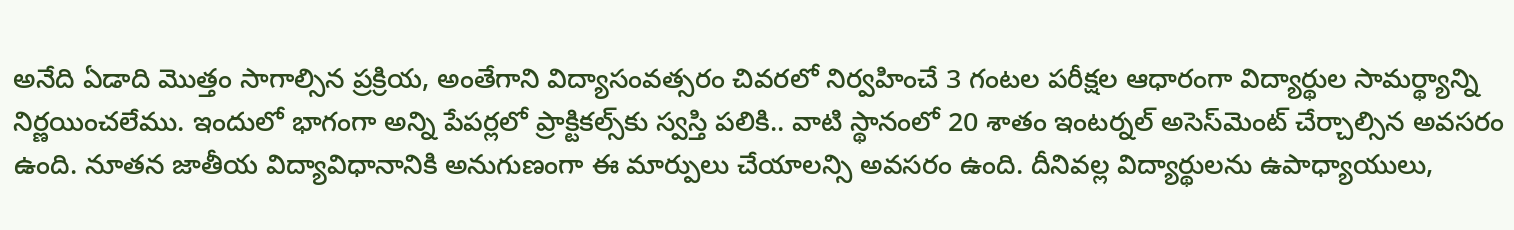అనేది ఏడాది మొత్తం సాగాల్సిన ప్రక్రియ, అంతేగాని విద్యాసంవత్సరం చివరలో నిర్వహించే 3 గంటల పరీక్షల ఆధారంగా విద్యార్థుల సామర్థ్యాన్ని నిర్ణయించలేము. ఇందులో భాగంగా అన్ని పేపర్లలో ప్రాక్టికల్స్‌కు స్వస్తి పలికి.. వాటి స్థానంలో 20 శాతం ఇంటర్నల్ అసెస్‌మెంట్ చేర్చాల్సిన అవసరం ఉంది. నూతన జాతీయ విద్యావిధానానికి అనుగుణంగా ఈ మార్పులు చేయాలన్సి అవసరం ఉంది. దీనివల్ల విద్యార్థులను ఉపాధ్యాయులు,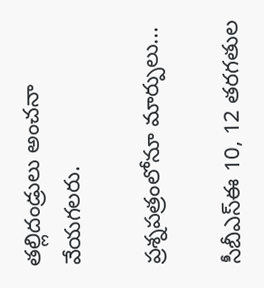తల్లిదండ్రులు అంచనా వేయగలరు.

ప్రశ్నపత్రంలోనూ మార్పులు...

సీబీఎస్‌ఈ 10, 12 తరగతుల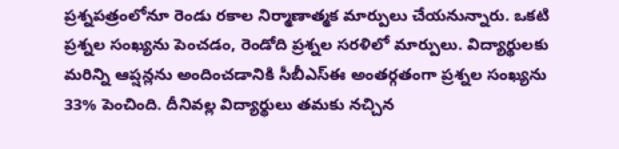ప్రశ్నపత్రంలోనూ రెండు రకాల నిర్మాణాత్మక మార్పులు చేయనున్నారు. ఒకటి ప్రశ్నల సంఖ్యను పెంచడం, రెండోది ప్రశ్నల సరళిలో మార్పులు. విద్యార్థులకు మరిన్ని ఆప్షన్లను అందించడానికి సీబీఎస్‌ఈ అంతర్గతంగా ప్రశ్నల సంఖ్యను 33% పెంచింది. దీనివల్ల విద్యార్థులు తమకు నచ్చిన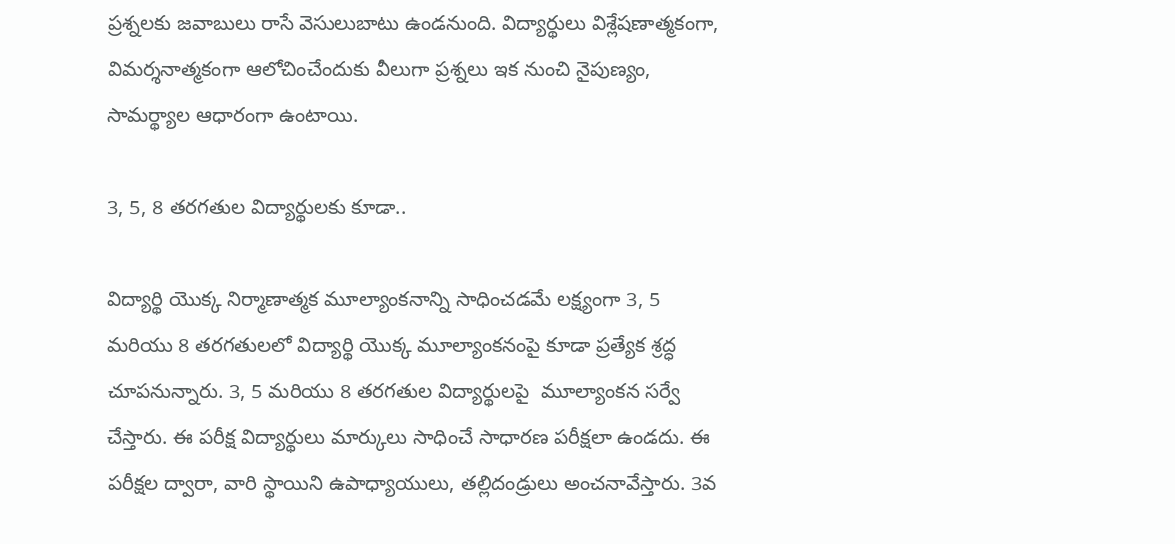ప్రశ్నలకు జవాబులు రాసే వెసులుబాటు ఉండనుంది. విద్యార్థులు విశ్లేషణాత్మకంగా, విమర్శనాత్మకంగా ఆలోచించేందుకు వీలుగా ప్రశ్నలు ఇక నుంచి నైపుణ్యం, సామర్థ్యాల ఆధారంగా ఉంటాయి.

3, 5, 8 తరగతుల విద్యార్థులకు కూడా..

విద్యార్థి యొక్క నిర్మాణాత్మక మూల్యాంకనాన్ని సాధించడమే లక్ష్యంగా 3, 5 మరియు 8 తరగతులలో విద్యార్థి యొక్క మూల్యాంకనంపై కూడా ప్రత్యేక శ్రద్ధ చూపనున్నారు. 3, 5 మరియు 8 తరగతుల విద్యార్థులపై  మూల్యాంకన సర్వే చేస్తారు. ఈ పరీక్ష విద్యార్థులు మార్కులు సాధించే సాధారణ పరీక్షలా ఉండదు. ఈ పరీక్షల ద్వారా, వారి స్థాయిని ఉపాధ్యాయులు, తల్లిదండ్రులు అంచనావేస్తారు. 3వ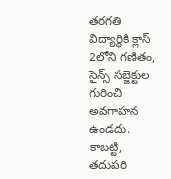తరగతి విద్యార్థికి క్లాస్ 2లోని గణితం, సైన్స్ సబ్జెక్టుల గురించి అవగాహన ఉండదు. కాబట్టి, తదుపరి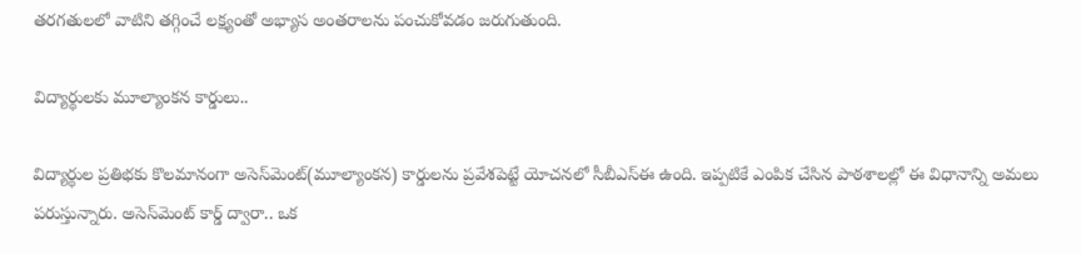తరగతులలో వాటిని తగ్గించే లక్ష్యంతో అభ్యాస అంతరాలను పంచుకోవడం జరుగుతుంది.

విద్యార్థులకు మూల్యాంకన కార్డులు..

విద్యార్థుల ప్రతిభకు కొలమానంగా అసెస్‌మెంట్(మూల్యాంకన) కార్డులను ప్రవేశపెట్టే యోచనలో సీబీఎస్‌ఈ ఉంది. ఇప్పటికే ఎంపిక చేసిన పాఠశాలల్లో ఈ విధానాన్ని అమలు పరుస్తున్నారు. అసెస్‌మెంట్ కార్డ్ ద్వారా.. ఒక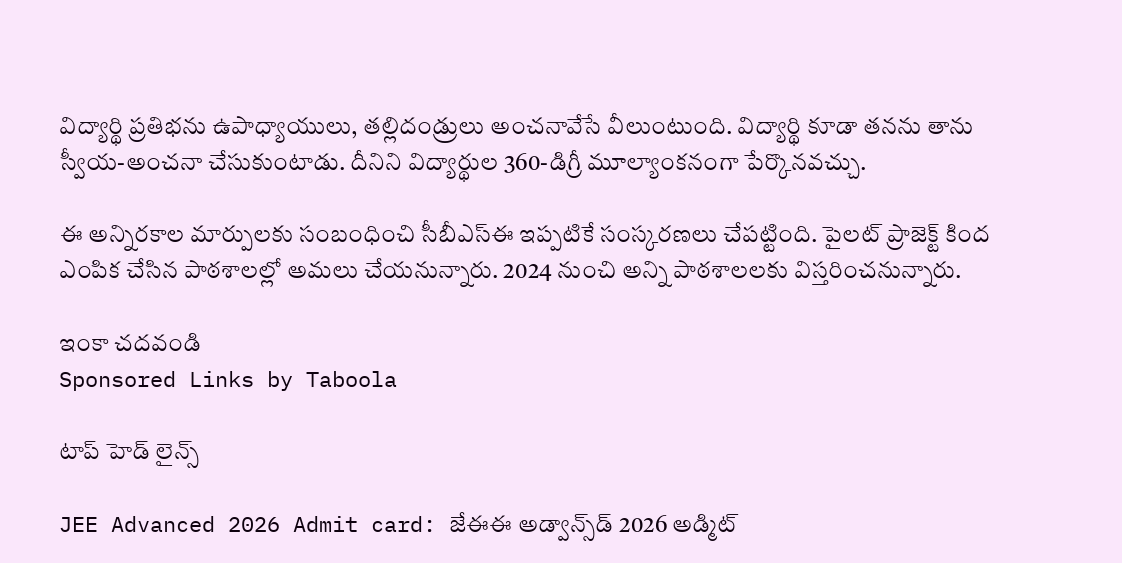విద్యార్థి ప్రతిభను ఉపాధ్యాయులు, తల్లిదండ్రులు అంచనావేసే వీలుంటుంది. విద్యార్థి కూడా తనను తాను స్వీయ-అంచనా చేసుకుంటాడు. దీనిని విద్యార్థుల 360-డిగ్రీ మూల్యాంకనంగా పేర్కొనవచ్చు.

ఈ అన్నిరకాల మార్పులకు సంబంధించి సీబీఎస్ఈ ఇప్పటికే సంస్కరణలు చేపట్టింది. పైలట్ ప్రాజెక్ట్ కింద ఎంపిక చేసిన పాఠశాలల్లో అమలు చేయనున్నారు. 2024 నుంచి అన్ని పాఠశాలలకు విస్తరించనున్నారు.

ఇంకా చదవండి
Sponsored Links by Taboola

టాప్ హెడ్ లైన్స్

JEE Advanced 2026 Admit card: జేఈఈ అడ్వాన్స్‌డ్ 2026 అడ్మిట్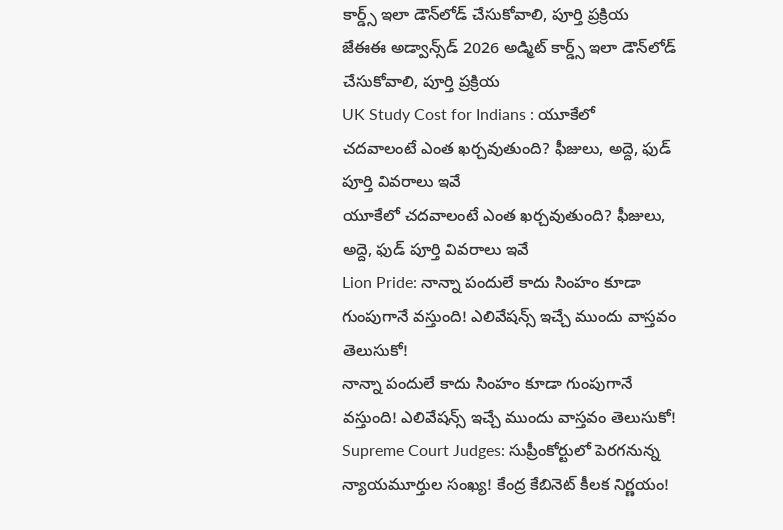కార్డ్స్ ఇలా డౌన్‌లోడ్ చేసుకోవాలి, పూర్తి ప్రక్రియ
జేఈఈ అడ్వాన్స్‌డ్ 2026 అడ్మిట్ కార్డ్స్ ఇలా డౌన్‌లోడ్ చేసుకోవాలి, పూర్తి ప్రక్రియ
UK Study Cost for Indians : యూకేలో చదవాలంటే ఎంత ఖర్చవుతుంది? ఫీజులు, అద్దె, ఫుడ్ పూర్తి వివరాలు ఇవే
యూకేలో చదవాలంటే ఎంత ఖర్చవుతుంది? ఫీజులు, అద్దె, ఫుడ్ పూర్తి వివరాలు ఇవే
Lion Pride: నాన్నా పందులే కాదు సింహం కూడా గుంపుగానే వస్తుంది! ఎలివేషన్స్‌ ఇచ్చే ముందు వాస్తవం తెలుసుకో!
నాన్నా పందులే కాదు సింహం కూడా గుంపుగానే వస్తుంది! ఎలివేషన్స్‌ ఇచ్చే ముందు వాస్తవం తెలుసుకో!
Supreme Court Judges: సుప్రీంకోర్టులో పెరగనున్న న్యాయమూర్తుల సంఖ్య! కేంద్ర కేబినెట్ కీలక నిర్ణయం!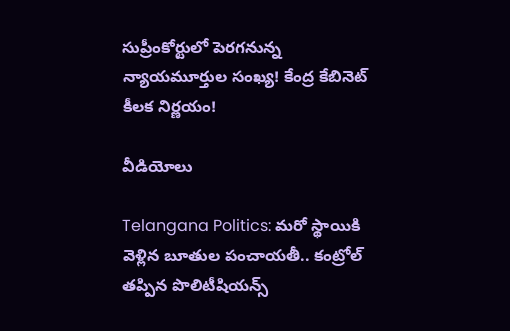సుప్రీంకోర్టులో పెరగనున్న న్యాయమూర్తుల సంఖ్య! కేంద్ర కేబినెట్ కీలక నిర్ణయం!

వీడియోలు

Telangana Politics: మరో స్థాయికి వెళ్లిన బూతుల పంచాయతీ.. కంట్రోల్ తప్పిన పొలిటీషియన్స్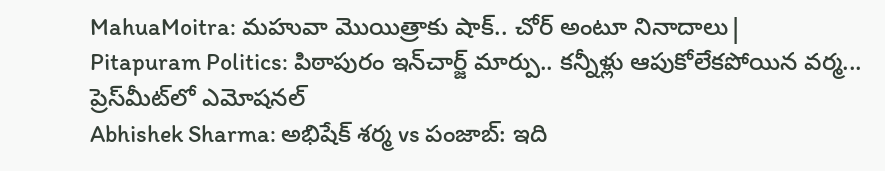MahuaMoitra: మహువా మొయిత్రాకు షాక్.. చోర్ అంటూ నినాదాలు|
Pitapuram Politics: పిఠాపురం ఇన్‌చార్జ్ మార్పు.. కన్నీళ్లు ఆపుకోలేకపోయిన వర్మ... ప్రెస్‌మీట్‌లో ఎమోషనల్
Abhishek Sharma: అభిషేక్ శర్మ vs పంజాబ్: ఇది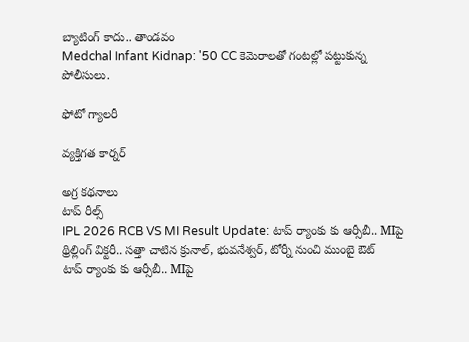బ్యాటింగ్ కాదు.. తాండవం
Medchal Infant Kidnap: '50 CC కెమెరాలతో గంటల్లో పట్టుకున్న పోలీసులు.

ఫోటో గ్యాలరీ

వ్యక్తిగత కార్నర్

అగ్ర కథనాలు
టాప్ రీల్స్
IPL 2026 RCB VS MI Result Update: టాప్ ర్యాంకు కు ఆర్సీబీ.. MIపై థ్రిల్లింగ్ విక్ట‌రీ.. స‌త్తా చాటిన క్రునాల్, భువ‌నేశ్వ‌ర్, టోర్నీ నుంచి ముంబై ఔట్
టాప్ ర్యాంకు కు ఆర్సీబీ.. MIపై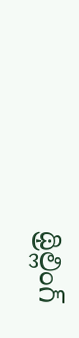థ్రిల్లింగ్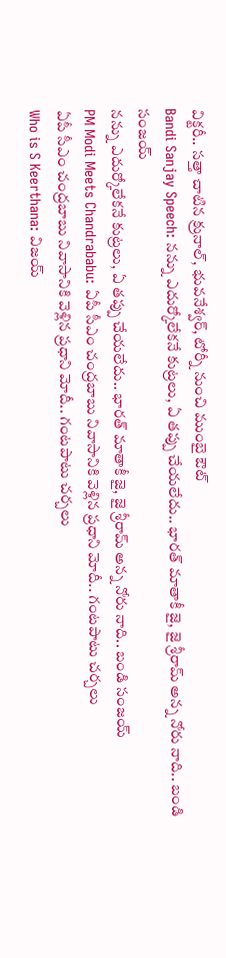విక్ట‌రీ.. స‌త్తా చాటిన క్రునాల్, భువ‌నేశ్వ‌ర్, టోర్నీ నుంచి ముంబై ఔట్
Bandi Sanjay Speech: నన్ను ఎదుర్కోలేకనే కుట్రలు, ఏ తప్పు చేయలేదు.. భారత్ మాతాకీ జై, జై శ్రీరామ్ అన్న నోరు నాది.. బండి సంజయ్
నన్ను ఎదుర్కోలేకనే కుట్రలు, ఏ తప్పు చేయలేదు.. భారత్ మాతాకీ జై, జై శ్రీరామ్ అన్న నోరు నాది.. బండి సంజయ్
PM Modi Meets Chandrababu: ఏపీ సీఎం చంద్రబాబు నివాసానికి వెళ్లిన ప్రధాని మోదీ.. గంటపాటు చర్చలు
ఏపీ సీఎం చంద్రబాబు నివాసానికి వెళ్లిన ప్రధాని మోదీ.. గంటపాటు చర్చలు
Who is S Keerthana: విజయ్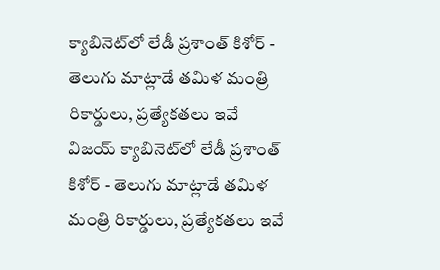క్యాబినెట్‌లో లేడీ ప్రశాంత్ కిశోర్ - తెలుగు మాట్లాడే తమిళ మంత్రి రికార్డులు, ప్రత్యేకతలు ఇవే
విజయ్ క్యాబినెట్‌లో లేడీ ప్రశాంత్ కిశోర్ - తెలుగు మాట్లాడే తమిళ మంత్రి రికార్డులు, ప్రత్యేకతలు ఇవే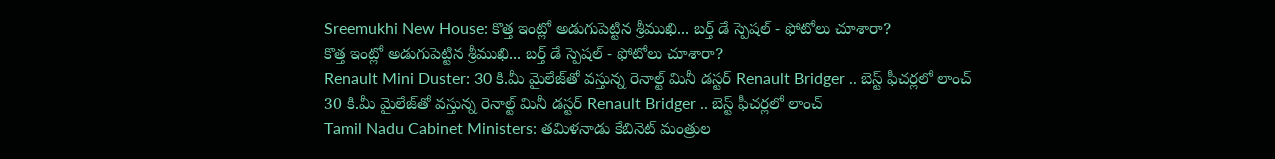Sreemukhi New House: కొత్త ఇంట్లో అడుగుపెట్టిన శ్రీముఖి... బర్త్ డే స్పెషల్ - ఫోటోలు చూశారా?
కొత్త ఇంట్లో అడుగుపెట్టిన శ్రీముఖి... బర్త్ డే స్పెషల్ - ఫోటోలు చూశారా?
Renault Mini Duster: 30 కి.మీ మైలేజ్‌తో వస్తున్న రెనాల్ట్ మినీ డస్టర్ Renault Bridger .. బెస్ట్ ఫీచర్లలో లాంచ్
30 కి.మీ మైలేజ్‌తో వస్తున్న రెనాల్ట్ మినీ డస్టర్ Renault Bridger .. బెస్ట్ ఫీచర్లలో లాంచ్
Tamil Nadu Cabinet Ministers: తమిళనాడు కేబినెట్ మంత్రుల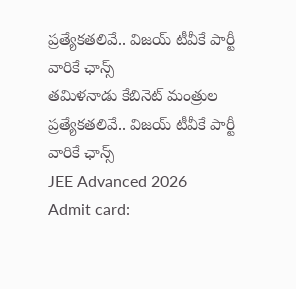ప్రత్యేకతలివే.. విజయ్ టీవీకే పార్టీ వారికే ఛాన్స్
తమిళనాడు కేబినెట్ మంత్రుల ప్రత్యేకతలివే.. విజయ్ టీవీకే పార్టీ వారికే ఛాన్స్
JEE Advanced 2026 Admit card: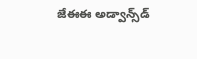జేఈఈ అడ్వాన్స్‌డ్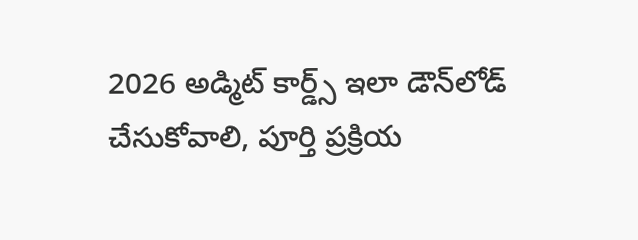2026 అడ్మిట్ కార్డ్స్ ఇలా డౌన్‌లోడ్ చేసుకోవాలి, పూర్తి ప్రక్రియ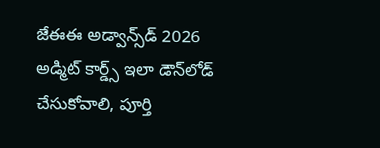జేఈఈ అడ్వాన్స్‌డ్ 2026 అడ్మిట్ కార్డ్స్ ఇలా డౌన్‌లోడ్ చేసుకోవాలి, పూర్తి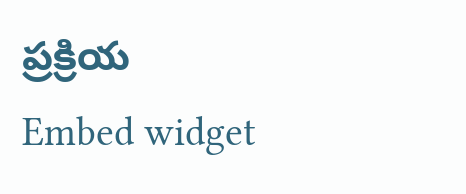ప్రక్రియ
Embed widget